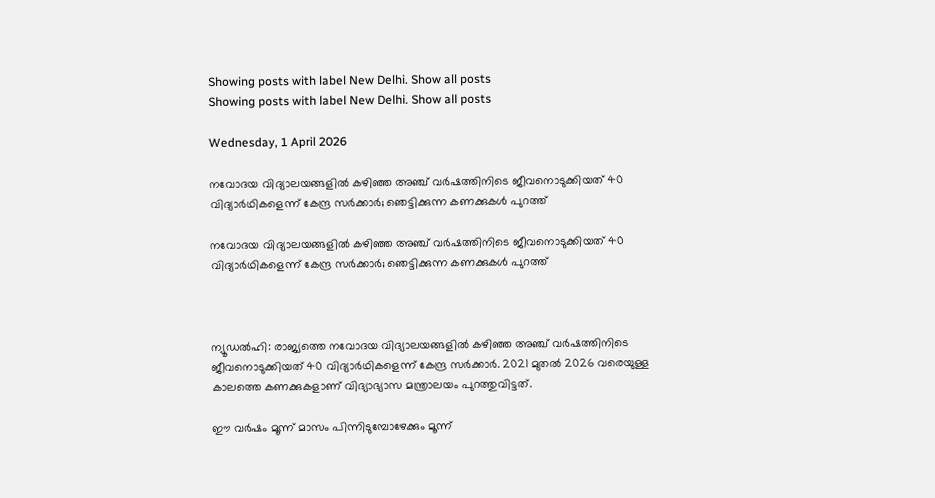Showing posts with label New Delhi. Show all posts
Showing posts with label New Delhi. Show all posts

Wednesday, 1 April 2026

നവോദയ വിദ്യാലയങ്ങളിൽ കഴിഞ്ഞ അഞ്ച് വർഷത്തിനിടെ ജീവനൊടുക്കിയത് 40 വിദ്യാർഥികളെന്ന് കേന്ദ്ര സർക്കാർ; ഞെട്ടിക്കുന്ന കണക്കുകൾ പുറത്ത്

നവോദയ വിദ്യാലയങ്ങളിൽ കഴിഞ്ഞ അഞ്ച് വർഷത്തിനിടെ ജീവനൊടുക്കിയത് 40 വിദ്യാർഥികളെന്ന് കേന്ദ്ര സർക്കാർ; ഞെട്ടിക്കുന്ന കണക്കുകൾ പുറത്ത്



ന്യൂഡൽഹി: രാജ്യത്തെ നവോദയ വിദ്യാലയങ്ങളിൽ കഴിഞ്ഞ അഞ്ച് വർഷത്തിനിടെ ജീവനൊടുക്കിയത് 40 വിദ്യാർഥികളെന്ന് കേന്ദ്ര സർക്കാർ. 2021 മുതൽ 2026 വരെയുള്ള കാലത്തെ കണക്കുകളാണ് വിദ്യാഭ്യാസ മന്ത്രാലയം പുറത്തുവിട്ടത്.

ഈ വർഷം മൂന്ന് മാസം പിന്നിടുമ്പോഴേക്കും മൂന്ന്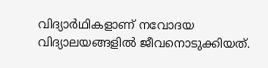വിദ്യാർഥികളാണ് നവോദയ വിദ്യാലയങ്ങളിൽ ജീവനൊടുക്കിയത്.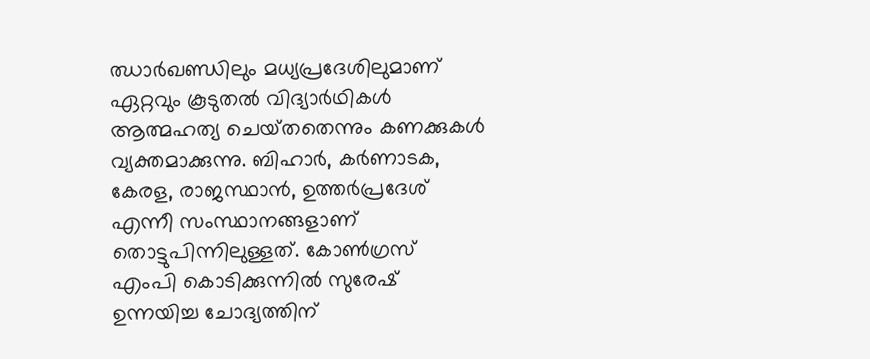ഝാർഖണ്ഡിലും മധ്യപ്രദേശിലുമാണ് ഏറ്റവും കൂടുതൽ വിദ്യാർഥികൾ ആത്മഹത്യ ചെയ്‌തതെന്നും കണക്കുകൾ വ്യക്തമാക്കുന്നു. ബിഹാർ, കർണാടക, കേരള, രാജസ്ഥാൻ, ഉത്തർപ്രദേശ് എന്നീ സംസ്ഥാനങ്ങളാണ് തൊട്ടുപിന്നിലുള്ളത്. കോൺഗ്രസ് എംപി കൊടിക്കുന്നിൽ സുരേഷ് ഉന്നയിച്ച ചോദ്യത്തിന്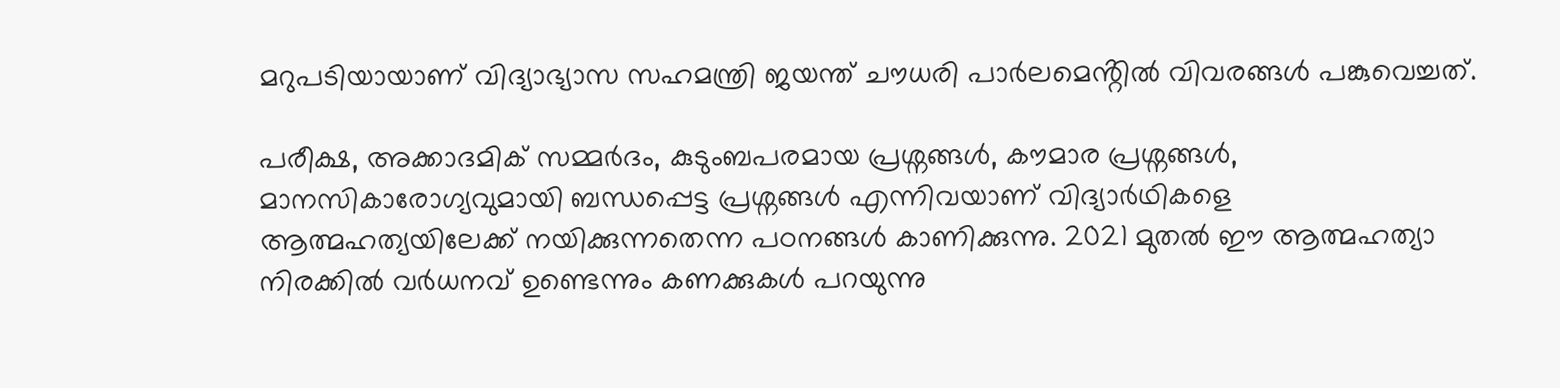മറുപടിയായാണ് വിദ്യാഭ്യാസ സഹമന്ത്രി ജയന്ത് ചൗധരി പാർലമെൻ്റിൽ വിവരങ്ങൾ പങ്കുവെച്ചത്.

പരീക്ഷ, അക്കാദമിക് സമ്മർദം, കുടുംബപരമായ പ്രശ്നങ്ങൾ, കൗമാര പ്രശ്നങ്ങൾ, മാനസികാരോഗ്യവുമായി ബന്ധപ്പെട്ട പ്രശ്നങ്ങൾ എന്നിവയാണ് വിദ്യാർഥികളെ ആത്മഹത്യയിലേക്ക് നയിക്കുന്നതെന്ന പഠനങ്ങൾ കാണിക്കുന്നു. 2021 മുതൽ ഈ ആത്മഹത്യാ നിരക്കിൽ വർധനവ് ഉണ്ടെന്നും കണക്കുകൾ പറയുന്നു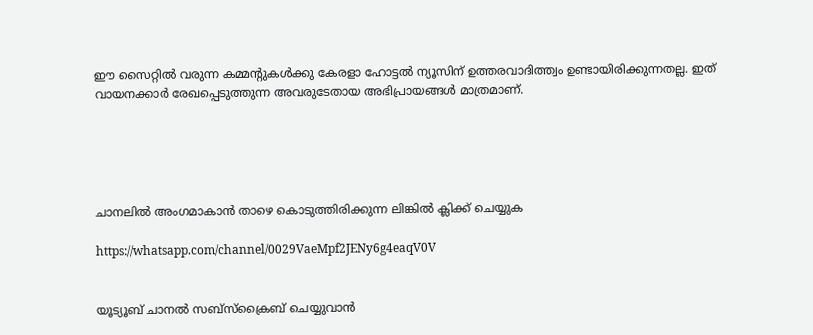ഈ സൈറ്റിൽ വരുന്ന കമ്മന്റുകൾക്കു കേരളാ ഹോട്ടൽ ന്യൂസിന് ഉത്തരവാദിത്ത്വം ഉണ്ടായിരിക്കുന്നതല്ല. ഇത് വായനക്കാർ രേഖപ്പെടുത്തുന്ന അവരുടേതായ അഭിപ്രായങ്ങൾ മാത്രമാണ്.





ചാനലിൽ അംഗമാകാൻ താഴെ കൊടുത്തിരിക്കുന്ന ലിങ്കിൽ ക്ലിക്ക് ചെയ്യുക

https://whatsapp.com/channel/0029VaeMpf2JENy6g4eaqV0V


യൂട്യൂബ് ചാനൽ സബ്സ്ക്രൈബ് ചെയ്യുവാൻ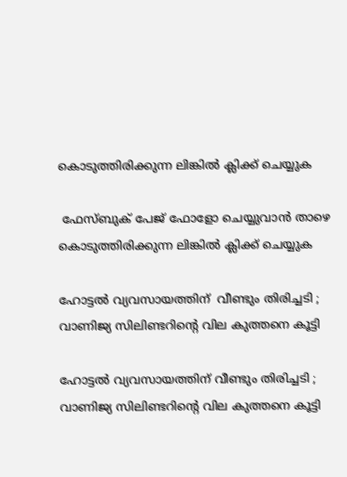കൊടുത്തിരിക്കുന്ന ലിങ്കിൽ ക്ലിക്ക് ചെയ്യുക

 ഫേസ്ബുക് പേജ് ഫോളോ ചെയ്യുവാൻ താഴെ കൊടുത്തിരിക്കുന്ന ലിങ്കിൽ ക്ലിക്ക് ചെയ്യുക

ഹോട്ടൽ വ്യവസായത്തിന്  വീണ്ടും തിരിച്ചടി ; വാണിജ്യ സിലിണ്ടറിന്റെ വില കുത്തനെ കൂട്ടി

ഹോട്ടൽ വ്യവസായത്തിന് വീണ്ടും തിരിച്ചടി ; വാണിജ്യ സിലിണ്ടറിന്റെ വില കുത്തനെ കൂട്ടി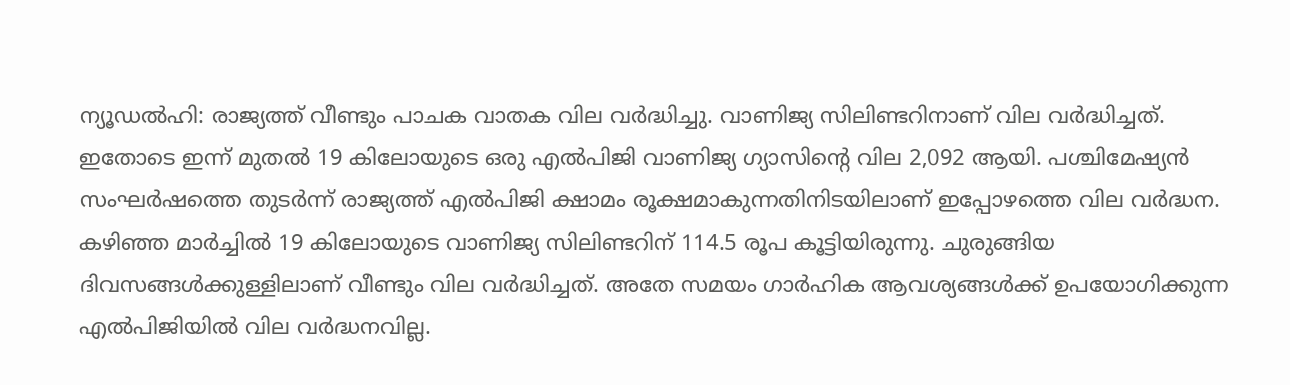ന്യൂഡൽഹി: രാജ്യത്ത് വീണ്ടും പാചക വാതക വില വർദ്ധിച്ചു. വാണിജ്യ സിലിണ്ടറിനാണ് വില വർദ്ധിച്ചത്. ഇതോടെ ഇന്ന് മുതൽ 19 കിലോയുടെ ഒരു എൽപിജി വാണിജ്യ ഗ്യാസിൻ്റെ വില 2,092 ആയി. പശ്ചിമേഷ്യൻ സംഘർഷത്തെ തുടർന്ന് രാജ്യത്ത് എൽപിജി ക്ഷാമം രൂക്ഷമാകുന്നതിനിടയിലാണ് ഇപ്പോഴത്തെ വില വർദ്ധന. കഴിഞ്ഞ മാർച്ചിൽ 19 കിലോയുടെ വാണിജ്യ സിലിണ്ടറിന് 114.5 രൂപ കൂട്ടിയിരുന്നു. ചുരുങ്ങിയ ദിവസങ്ങൾക്കുള്ളിലാണ് വീണ്ടും വില വർദ്ധിച്ചത്. അതേ സമയം ഗാർഹിക ആവശ്യങ്ങൾക്ക് ഉപയോഗിക്കുന്ന എൽപിജിയിൽ വില വർദ്ധനവില്ല.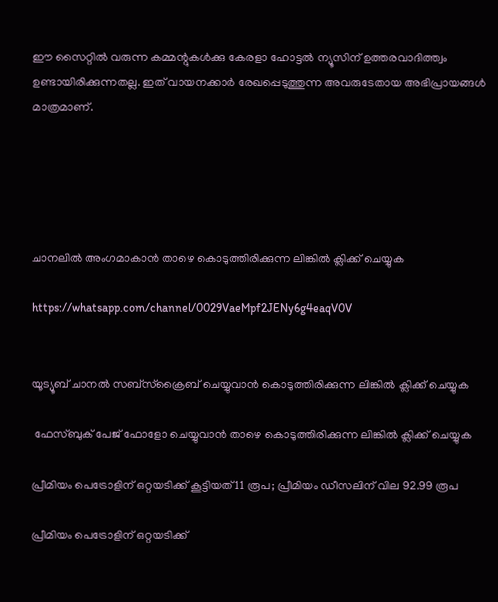ഈ സൈറ്റിൽ വരുന്ന കമ്മന്റുകൾക്കു കേരളാ ഹോട്ടൽ ന്യൂസിന് ഉത്തരവാദിത്ത്വം ഉണ്ടായിരിക്കുന്നതല്ല. ഇത് വായനക്കാർ രേഖപ്പെടുത്തുന്ന അവരുടേതായ അഭിപ്രായങ്ങൾ മാത്രമാണ്.





ചാനലിൽ അംഗമാകാൻ താഴെ കൊടുത്തിരിക്കുന്ന ലിങ്കിൽ ക്ലിക്ക് ചെയ്യുക

https://whatsapp.com/channel/0029VaeMpf2JENy6g4eaqV0V


യൂട്യൂബ് ചാനൽ സബ്സ്ക്രൈബ് ചെയ്യുവാൻ കൊടുത്തിരിക്കുന്ന ലിങ്കിൽ ക്ലിക്ക് ചെയ്യുക

 ഫേസ്ബുക് പേജ് ഫോളോ ചെയ്യുവാൻ താഴെ കൊടുത്തിരിക്കുന്ന ലിങ്കിൽ ക്ലിക്ക് ചെയ്യുക

പ്രീമിയം പെട്രോളിന് ഒറ്റയടിക്ക് കൂട്ടിയത് 11 രൂപ; പ്രീമിയം ഡീസലിന് വില 92.99 രൂപ

പ്രീമിയം പെട്രോളിന് ഒറ്റയടിക്ക്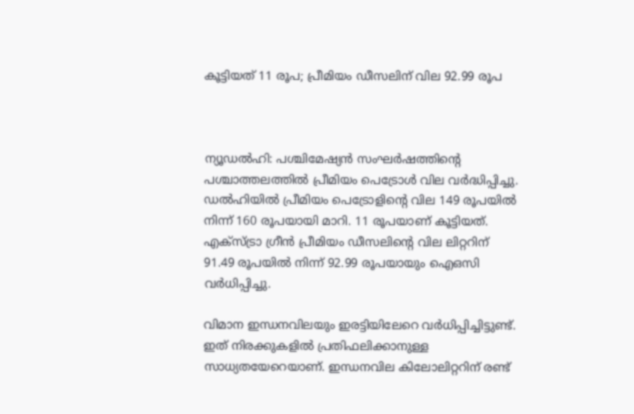കൂട്ടിയത് 11 രൂപ; പ്രീമിയം ഡീസലിന് വില 92.99 രൂപ



ന്യൂഡല്‍ഹി: പശ്ചിമേഷ്യന്‍ സംഘര്‍ഷത്തിന്റെ പശ്ചാത്തലത്തില്‍ പ്രീമിയം പെട്രോള്‍ വില വര്‍ദ്ധിപ്പിച്ചു. ഡല്‍ഹിയില്‍ പ്രീമിയം പെട്രോളിന്റെ വില 149 രൂപയില്‍ നിന്ന് 160 രൂപയായി മാറി. 11 രൂപയാണ് കൂട്ടിയത്. എക്‌സ്ട്രാ ഗ്രീന്‍ പ്രീമിയം ഡീസലിന്റെ വില ലിറ്ററിന് 91.49 രൂപയില്‍ നിന്ന് 92.99 രൂപയായും ഐഒസി വര്‍ധിപ്പിച്ചു.

വിമാന ഇന്ധനവിലയും ഇരട്ടിയിലേറെ വര്‍ധിപ്പിച്ചിട്ടുണ്ട്. ഇത് നിരക്കുകളില്‍ പ്രതിഫലിക്കാനുള്ള സാധ്യതയേറെയാണ്. ഇന്ധനവില കിലോലിറ്ററിന് രണ്ട്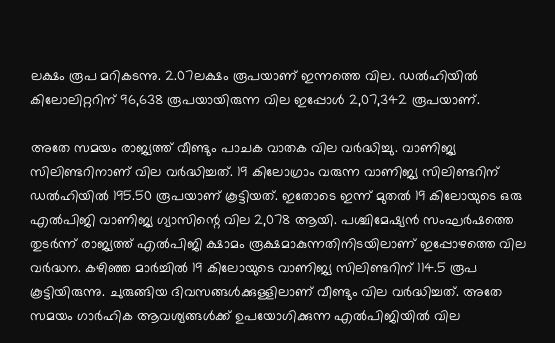ലക്ഷം രൂപ മറികടന്നു. 2.07ലക്ഷം രൂപയാണ് ഇന്നത്തെ വില. ഡല്‍ഹിയില്‍ കിലോലിറ്ററിന് 96,638 രൂപയായിരുന്ന വില ഇപ്പോള്‍ 2,07,342 രൂപയാണ്.

അതേ സമയം രാജ്യത്ത് വീണ്ടും പാചക വാതക വില വര്‍ദ്ധിച്ചു. വാണിജ്യ സിലിണ്ടറിനാണ് വില വര്‍ദ്ധിച്ചത്. 19 കിലോഗ്രാം വരുന്ന വാണിജ്യ സിലിണ്ടറിന് ഡല്‍ഹിയില്‍ 195.50 രൂപയാണ് കൂട്ടിയത്. ഇതോടെ ഇന്ന് മുതല്‍ 19 കിലോയുടെ ഒരു എല്‍പിജി വാണിജ്യ ഗ്യാസിന്റെ വില 2,078 ആയി. പശ്ചിമേഷ്യന്‍ സംഘര്‍ഷത്തെ തുടര്‍ന്ന് രാജ്യത്ത് എല്‍പിജി ക്ഷാമം രൂക്ഷമാകുന്നതിനിടയിലാണ് ഇപ്പോഴത്തെ വില വര്‍ദ്ധന. കഴിഞ്ഞ മാര്‍ച്ചില്‍ 19 കിലോയുടെ വാണിജ്യ സിലിണ്ടറിന് 114.5 രൂപ കൂട്ടിയിരുന്നു. ചുരുങ്ങിയ ദിവസങ്ങള്‍ക്കുള്ളിലാണ് വീണ്ടും വില വര്‍ദ്ധിച്ചത്. അതേ സമയം ഗാര്‍ഹിക ആവശ്യങ്ങള്‍ക്ക് ഉപയോഗിക്കുന്ന എല്‍പിജിയില്‍ വില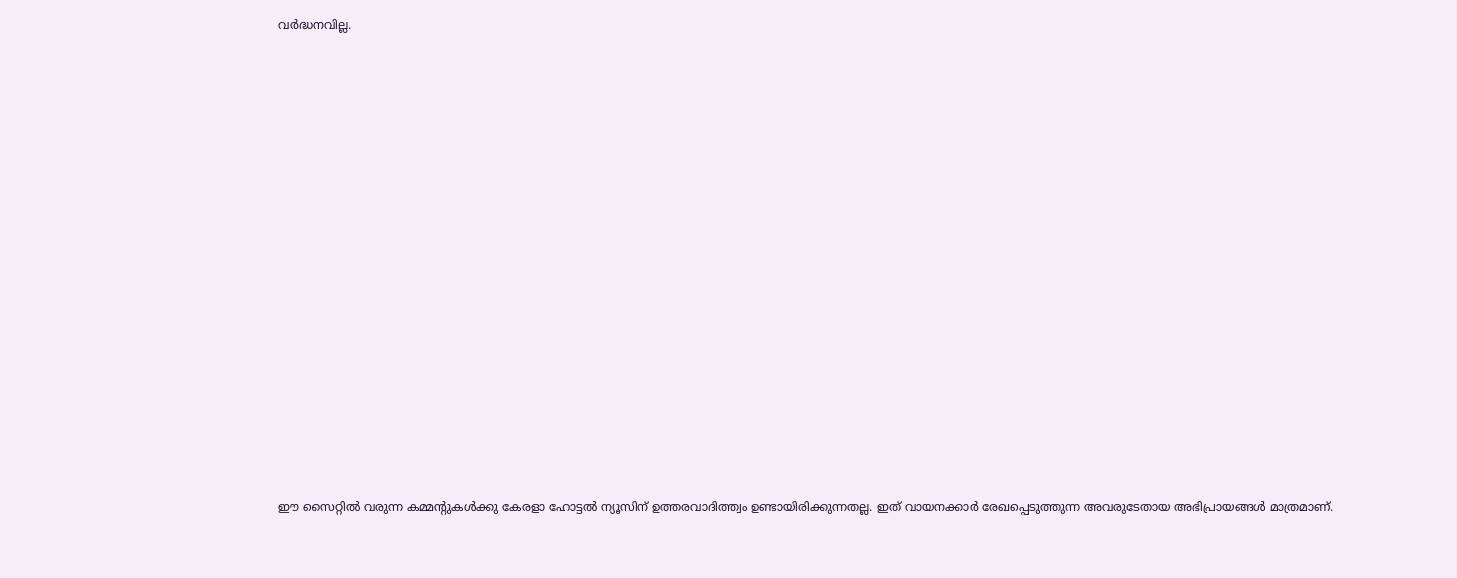വര്‍ദ്ധനവില്ല.

















ഈ സൈറ്റിൽ വരുന്ന കമ്മന്റുകൾക്കു കേരളാ ഹോട്ടൽ ന്യൂസിന് ഉത്തരവാദിത്ത്വം ഉണ്ടായിരിക്കുന്നതല്ല. ഇത് വായനക്കാർ രേഖപ്പെടുത്തുന്ന അവരുടേതായ അഭിപ്രായങ്ങൾ മാത്രമാണ്.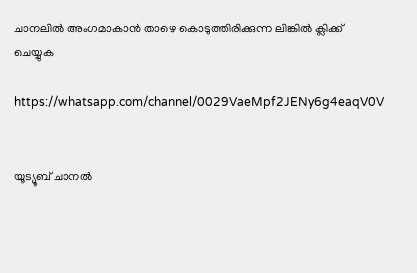ചാനലിൽ അംഗമാകാൻ താഴെ കൊടുത്തിരിക്കുന്ന ലിങ്കിൽ ക്ലിക്ക് ചെയ്യുക

https://whatsapp.com/channel/0029VaeMpf2JENy6g4eaqV0V


യൂട്യൂബ് ചാനൽ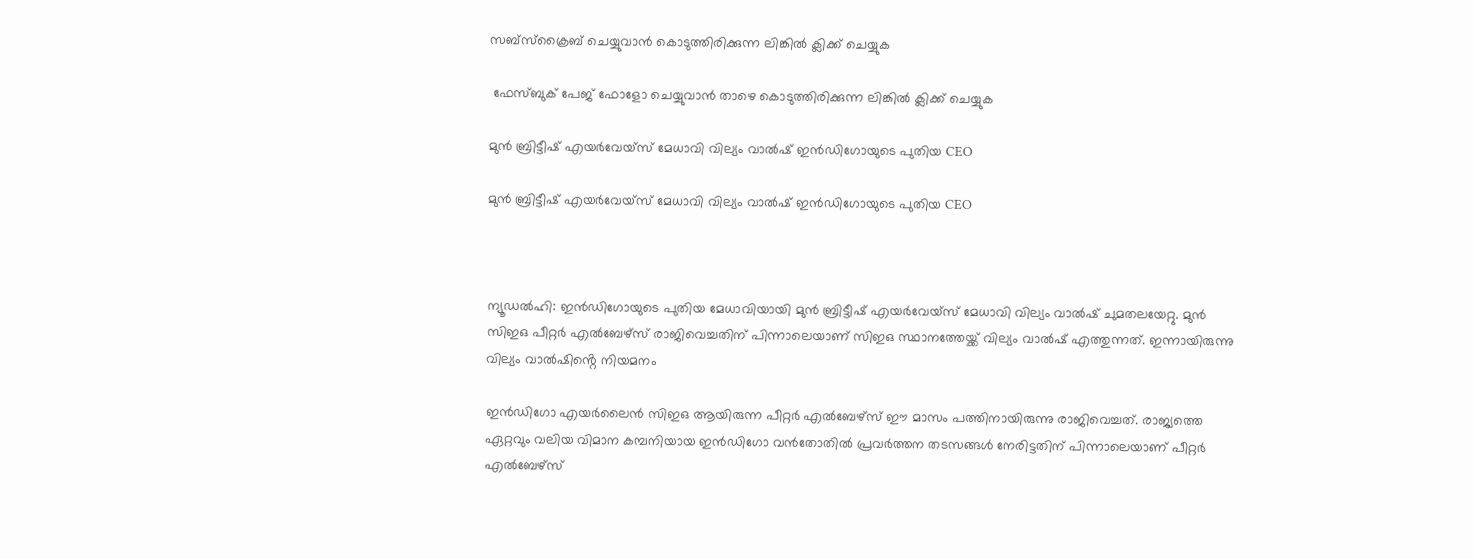സബ്സ്ക്രൈബ് ചെയ്യുവാൻ കൊടുത്തിരിക്കുന്ന ലിങ്കിൽ ക്ലിക്ക് ചെയ്യുക

 ഫേസ്ബുക് പേജ് ഫോളോ ചെയ്യുവാൻ താഴെ കൊടുത്തിരിക്കുന്ന ലിങ്കിൽ ക്ലിക്ക് ചെയ്യുക

മുൻ ബ്രിട്ടീഷ് എയർവേയ്‌സ് മേധാവി വില്യം വാൽഷ് ഇൻഡിഗോയുടെ പുതിയ CEO

മുൻ ബ്രിട്ടീഷ് എയർവേയ്‌സ് മേധാവി വില്യം വാൽഷ് ഇൻഡിഗോയുടെ പുതിയ CEO



ന്യൂഡൽഹി: ഇൻഡിഗോയുടെ പുതിയ മേധാവിയായി മുൻ ബ്രിട്ടീഷ് എയർവേയ്‌സ് മേധാവി വില്യം വാൽഷ് ചുമതലയേറ്റു. മുൻ സിഇഒ പീറ്റർ എൽബേഴ്സ് രാജിവെച്ചതിന് പിന്നാലെയാണ് സിഇഒ സ്ഥാനത്തേയ്ക്ക് വില്യം വാൽഷ് എത്തുന്നത്. ഇന്നായിരുന്നു വില്യം വാൽഷിൻ്റെ നിയമനം

ഇൻഡിഗോ എയർലൈൻ സിഇഒ ആയിരുന്ന പീറ്റർ എൽബേഴ്സ് ഈ മാസം പത്തിനായിരുന്നു രാജിവെച്ചത്. രാജ്യത്തെ ഏറ്റവും വലിയ വിമാന കമ്പനിയായ ഇൻഡിഗോ വൻതോതിൽ പ്രവർത്തന തടസങ്ങൾ നേരിട്ടതിന് പിന്നാലെയാണ് പീറ്റർ എൽബേഴ്സ്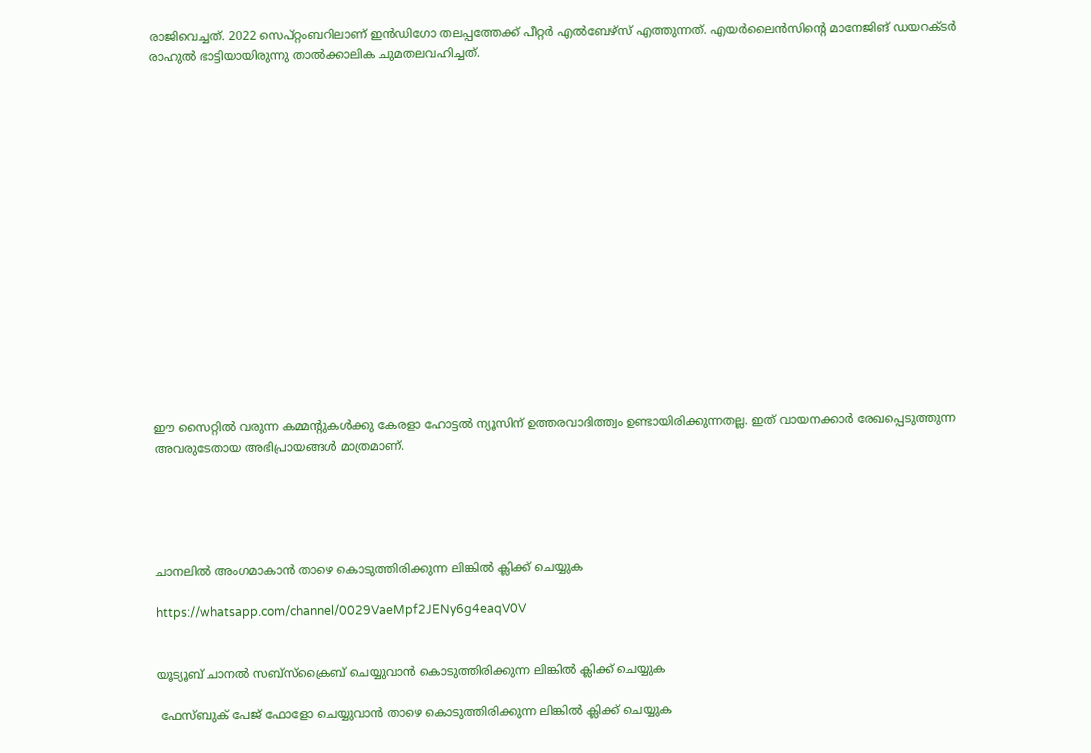രാജിവെച്ചത്. 2022 സെപ്റ്റംബറിലാണ് ഇൻഡിഗോ തലപ്പത്തേക്ക് പീറ്റർ എൽബേഴ്സ് എത്തുന്നത്. എയർലൈൻസിൻ്റെ മാനേജിങ് ഡയറക്ടർ രാഹുൽ ഭാട്ടിയായിരുന്നു താൽക്കാലിക ചുമതലവഹിച്ചത്.

















ഈ സൈറ്റിൽ വരുന്ന കമ്മന്റുകൾക്കു കേരളാ ഹോട്ടൽ ന്യൂസിന് ഉത്തരവാദിത്ത്വം ഉണ്ടായിരിക്കുന്നതല്ല. ഇത് വായനക്കാർ രേഖപ്പെടുത്തുന്ന അവരുടേതായ അഭിപ്രായങ്ങൾ മാത്രമാണ്.





ചാനലിൽ അംഗമാകാൻ താഴെ കൊടുത്തിരിക്കുന്ന ലിങ്കിൽ ക്ലിക്ക് ചെയ്യുക

https://whatsapp.com/channel/0029VaeMpf2JENy6g4eaqV0V


യൂട്യൂബ് ചാനൽ സബ്സ്ക്രൈബ് ചെയ്യുവാൻ കൊടുത്തിരിക്കുന്ന ലിങ്കിൽ ക്ലിക്ക് ചെയ്യുക

 ഫേസ്ബുക് പേജ് ഫോളോ ചെയ്യുവാൻ താഴെ കൊടുത്തിരിക്കുന്ന ലിങ്കിൽ ക്ലിക്ക് ചെയ്യുക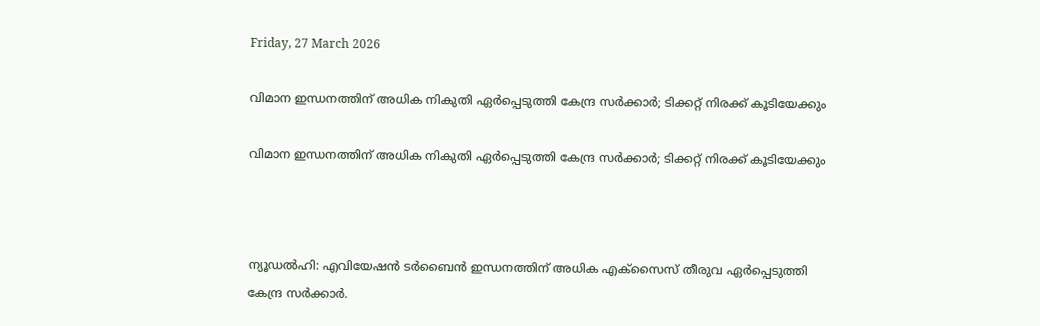Friday, 27 March 2026

വിമാന ഇന്ധനത്തിന് അധിക നികുതി ഏർപ്പെടുത്തി കേന്ദ്ര സർക്കാർ; ടിക്കറ്റ് നിരക്ക് കൂടിയേക്കും

വിമാന ഇന്ധനത്തിന് അധിക നികുതി ഏർപ്പെടുത്തി കേന്ദ്ര സർക്കാർ; ടിക്കറ്റ് നിരക്ക് കൂടിയേക്കും



ന്യൂഡൽഹി: എവിയേഷൻ ടർബൈൻ ഇന്ധനത്തിന് അധിക എക്സൈസ് തീരുവ ഏർപ്പെടുത്തി കേന്ദ്ര സർക്കാർ.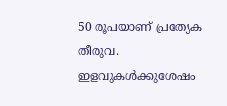50 രൂപയാണ് പ്രത്യേക തീരുവ. ഇളവുകൾക്കുശേഷം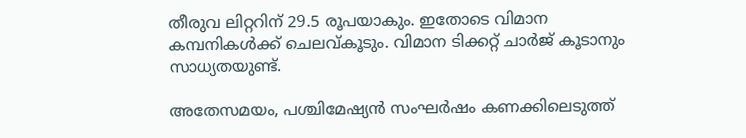തീരുവ ലിറ്ററിന് 29.5 രൂപയാകും. ഇതോടെ വിമാന കമ്പനികൾക്ക് ചെലവ്കൂടും. വിമാന ടിക്കറ്റ് ചാർജ് കൂടാനും സാധ്യതയുണ്ട്.

അതേസമയം, പശ്ചിമേഷ്യൻ സംഘർഷം കണക്കിലെടുത്ത്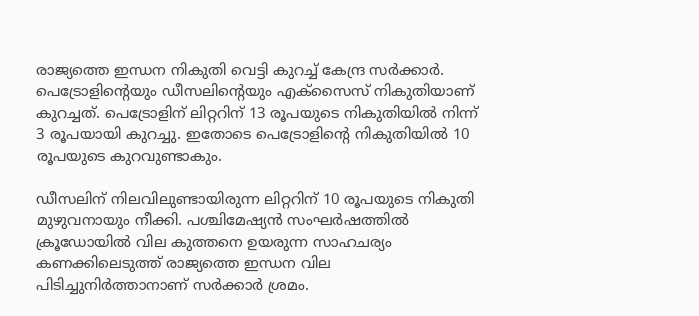രാജ്യത്തെ ഇന്ധന നികുതി വെട്ടി കുറച്ച് കേന്ദ്ര സർക്കാർ. പെട്രോളിൻ്റെയും ഡീസലിൻ്റെയും എക്സൈസ് നികുതിയാണ് കുറച്ചത്. പെട്രോളിന് ലിറ്ററിന് 13 രൂപയുടെ നികുതിയിൽ നിന്ന് 3 രൂപയായി കുറച്ചു. ഇതോടെ പെട്രോളിൻ്റെ നികുതിയിൽ 10 രൂപയുടെ കുറവുണ്ടാകും.

ഡീസലിന് നിലവിലുണ്ടായിരുന്ന ലിറ്ററിന് 10 രൂപയുടെ നികുതി മുഴുവനായും നീക്കി. പശ്ചിമേഷ്യൻ സംഘർഷത്തിൽ ക്രൂഡോയിൽ വില കുത്തനെ ഉയരുന്ന സാഹചര്യം കണക്കിലെടുത്ത് രാജ്യത്തെ ഇന്ധന വില പിടിച്ചുനിർത്താനാണ് സർക്കാർ ശ്രമം.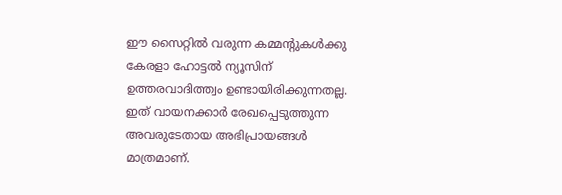ഈ സൈറ്റിൽ വരുന്ന കമ്മന്റുകൾക്കു കേരളാ ഹോട്ടൽ ന്യൂസിന് ഉത്തരവാദിത്ത്വം ഉണ്ടായിരിക്കുന്നതല്ല. ഇത് വായനക്കാർ രേഖപ്പെടുത്തുന്ന അവരുടേതായ അഭിപ്രായങ്ങൾ മാത്രമാണ്.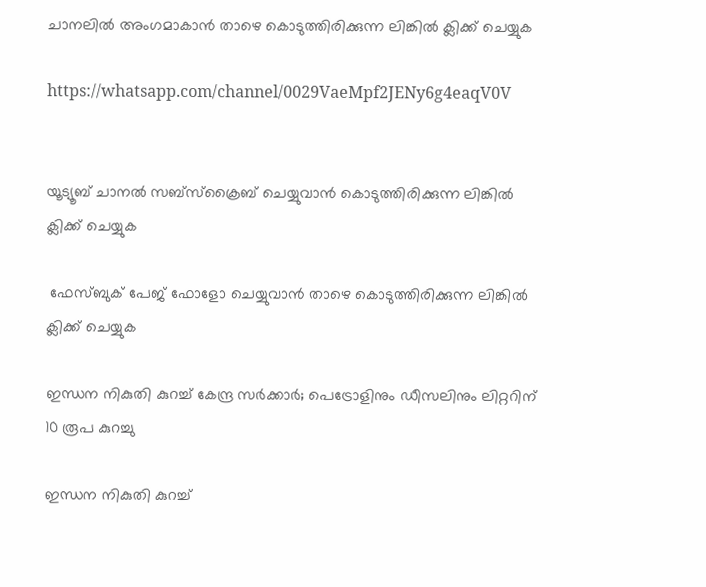ചാനലിൽ അംഗമാകാൻ താഴെ കൊടുത്തിരിക്കുന്ന ലിങ്കിൽ ക്ലിക്ക് ചെയ്യുക

https://whatsapp.com/channel/0029VaeMpf2JENy6g4eaqV0V


യൂട്യൂബ് ചാനൽ സബ്സ്ക്രൈബ് ചെയ്യുവാൻ കൊടുത്തിരിക്കുന്ന ലിങ്കിൽ ക്ലിക്ക് ചെയ്യുക

 ഫേസ്ബുക് പേജ് ഫോളോ ചെയ്യുവാൻ താഴെ കൊടുത്തിരിക്കുന്ന ലിങ്കിൽ ക്ലിക്ക് ചെയ്യുക

ഇന്ധന നികുതി കുറച്ച് കേന്ദ്ര സർക്കാർ; പെട്രോളിനും ഡീസലിനും ലിറ്ററിന് 10 രൂപ കുറച്ചു

ഇന്ധന നികുതി കുറച്ച്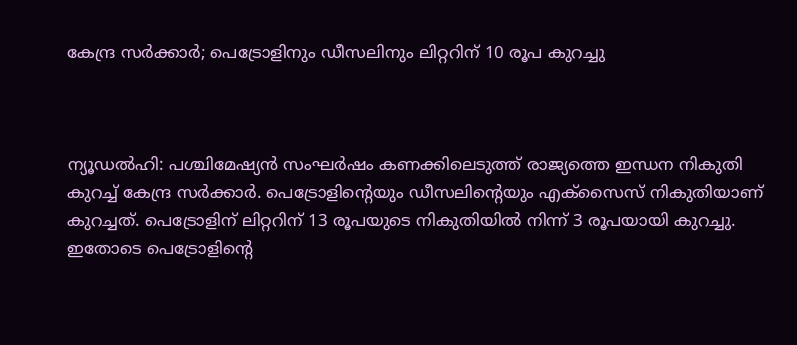കേന്ദ്ര സർക്കാർ; പെട്രോളിനും ഡീസലിനും ലിറ്ററിന് 10 രൂപ കുറച്ചു



ന്യൂഡൽഹി: പശ്ചിമേഷ്യൻ സംഘർഷം കണക്കിലെടുത്ത് രാജ്യത്തെ ഇന്ധന നികുതി കുറച്ച് കേന്ദ്ര സർക്കാർ. പെട്രോളിൻ്റെയും ഡീസലിൻ്റെയും എക്സൈസ് നികുതിയാണ് കുറച്ചത്. പെട്രോളിന് ലിറ്ററിന് 13 രൂപയുടെ നികുതിയിൽ നിന്ന് 3 രൂപയായി കുറച്ചു. ഇതോടെ പെട്രോളിൻ്റെ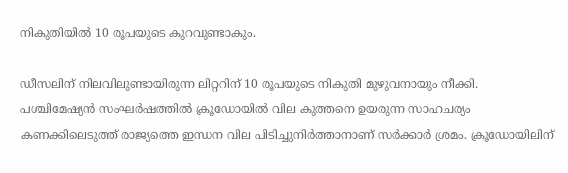നികുതിയിൽ 10 രൂപയുടെ കുറവുണ്ടാകും.

ഡീസലിന് നിലവിലുണ്ടായിരുന്ന ലിറ്ററിന് 10 രൂപയുടെ നികുതി മുഴുവനായും നീക്കി. പശ്ചിമേഷ്യൻ സംഘർഷത്തിൽ ക്രൂഡോയിൽ വില കുത്തനെ ഉയരുന്ന സാഹചര്യം കണക്കിലെടുത്ത് രാജ്യത്തെ ഇന്ധന വില പിടിച്ചുനിർത്താനാണ് സർക്കാർ ശ്രമം. ക്രൂഡോയിലിന്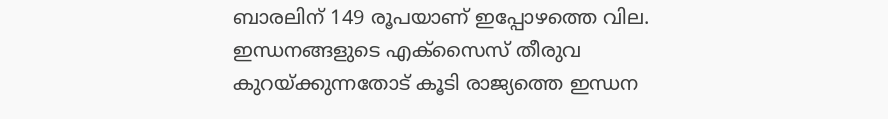ബാരലിന് 149 രൂപയാണ് ഇപ്പോഴത്തെ വില. ഇന്ധനങ്ങളുടെ എക്സൈസ് തീരുവ കുറയ്ക്കുന്നതോട് കൂടി രാജ്യത്തെ ഇന്ധന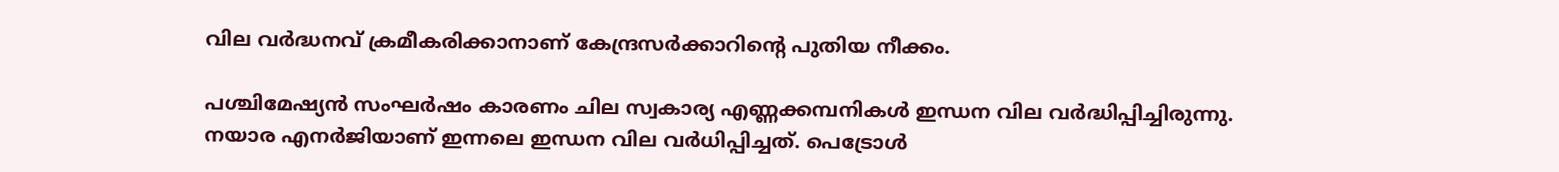വില വർദ്ധനവ് ക്രമീകരിക്കാനാണ് കേന്ദ്രസർക്കാറിൻ്റെ പുതിയ നീക്കം.

പശ്ചിമേഷ്യൻ സംഘർഷം കാരണം ചില സ്വകാര്യ എണ്ണക്കമ്പനികൾ ഇന്ധന വില വർദ്ധിപ്പിച്ചിരുന്നു. നയാര എനര്‍ജിയാണ് ഇന്നലെ ഇന്ധന വില വര്‍ധിപ്പിച്ചത്. പെട്രോള്‍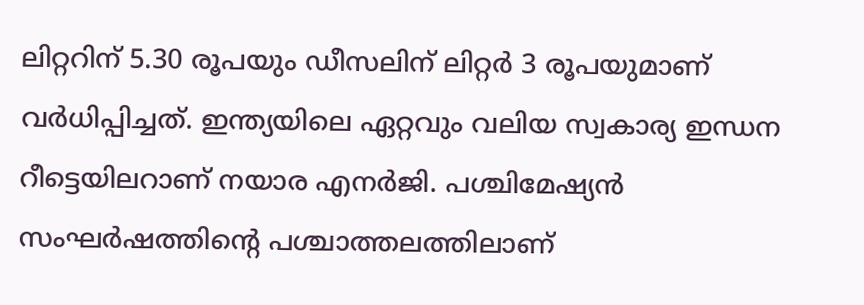ലിറ്ററിന് 5.30 രൂപയും ഡീസലിന് ലിറ്റര്‍ 3 രൂപയുമാണ് വര്‍ധിപ്പിച്ചത്. ഇന്ത്യയിലെ ഏറ്റവും വലിയ സ്വകാര്യ ഇന്ധന റീട്ടെയിലറാണ് നയാര എനര്‍ജി. പശ്ചിമേഷ്യന്‍ സംഘര്‍ഷത്തിന്റെ പശ്ചാത്തലത്തിലാണ്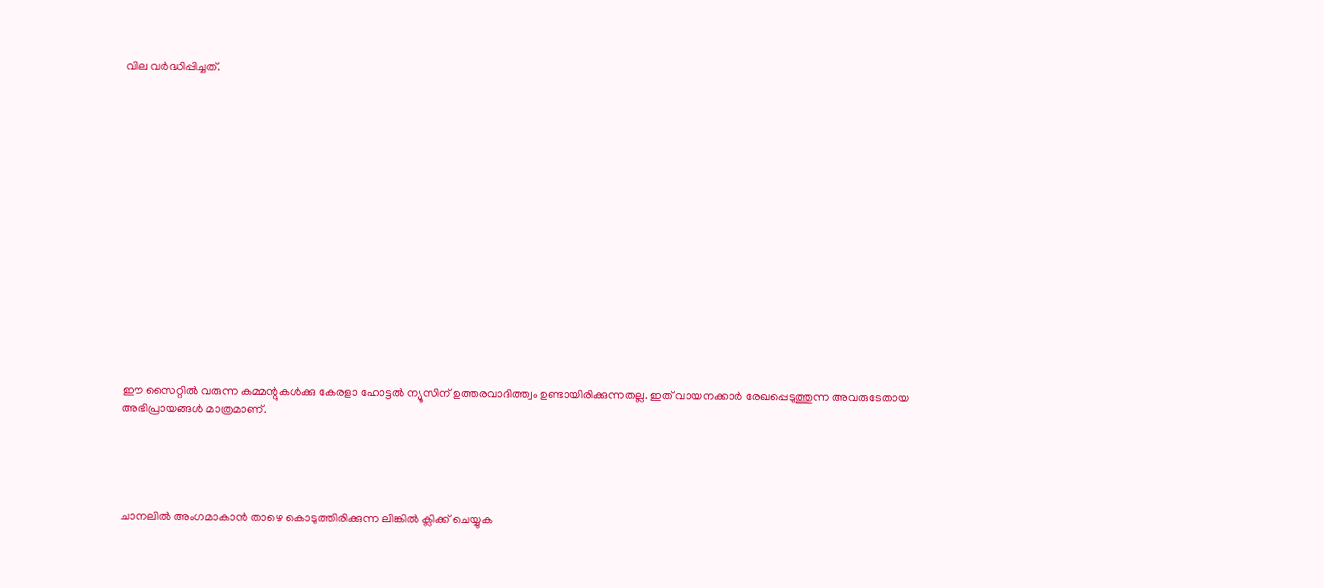വില വർദ്ധിപ്പിച്ചത്.

















ഈ സൈറ്റിൽ വരുന്ന കമ്മന്റുകൾക്കു കേരളാ ഹോട്ടൽ ന്യൂസിന് ഉത്തരവാദിത്ത്വം ഉണ്ടായിരിക്കുന്നതല്ല. ഇത് വായനക്കാർ രേഖപ്പെടുത്തുന്ന അവരുടേതായ അഭിപ്രായങ്ങൾ മാത്രമാണ്.





ചാനലിൽ അംഗമാകാൻ താഴെ കൊടുത്തിരിക്കുന്ന ലിങ്കിൽ ക്ലിക്ക് ചെയ്യുക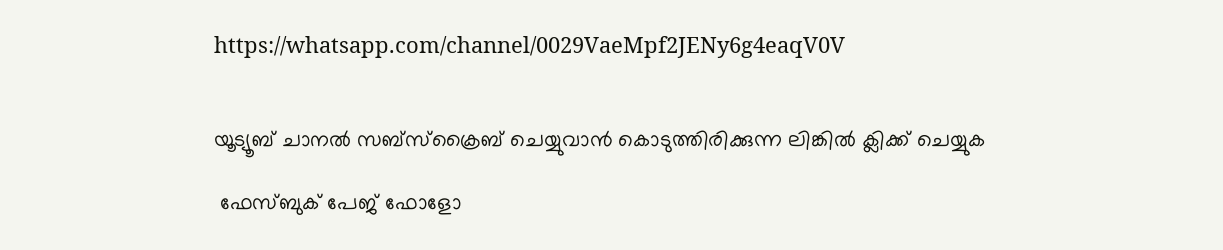https://whatsapp.com/channel/0029VaeMpf2JENy6g4eaqV0V


യൂട്യൂബ് ചാനൽ സബ്സ്ക്രൈബ് ചെയ്യുവാൻ കൊടുത്തിരിക്കുന്ന ലിങ്കിൽ ക്ലിക്ക് ചെയ്യുക

 ഫേസ്ബുക് പേജ് ഫോളോ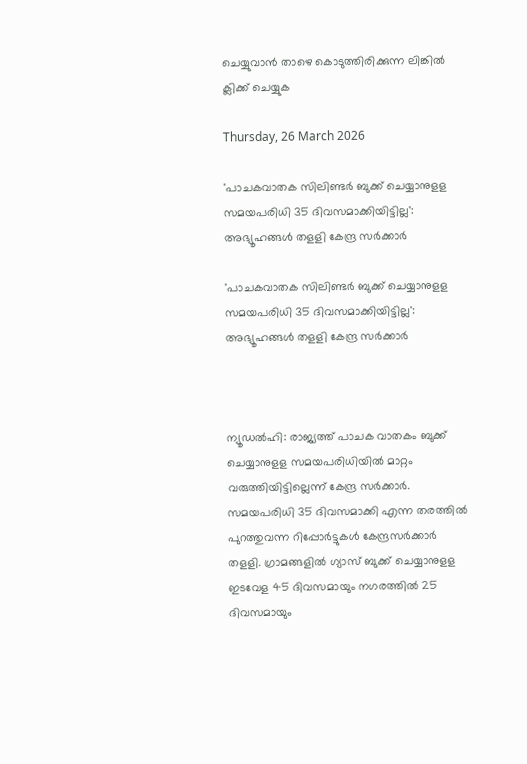ചെയ്യുവാൻ താഴെ കൊടുത്തിരിക്കുന്ന ലിങ്കിൽ ക്ലിക്ക് ചെയ്യുക

Thursday, 26 March 2026

'പാചകവാതക സിലിണ്ടര്‍ ബുക്ക് ചെയ്യാനുളള സമയപരിധി 35 ദിവസമാക്കിയിട്ടില്ല': അഭ്യൂഹങ്ങള്‍ തളളി കേന്ദ്ര സര്‍ക്കാര്‍

'പാചകവാതക സിലിണ്ടര്‍ ബുക്ക് ചെയ്യാനുളള സമയപരിധി 35 ദിവസമാക്കിയിട്ടില്ല': അഭ്യൂഹങ്ങള്‍ തളളി കേന്ദ്ര സര്‍ക്കാര്‍



ന്യൂഡല്‍ഹി: രാജ്യത്ത് പാചക വാതകം ബുക്ക് ചെയ്യാനുളള സമയപരിധിയില്‍ മാറ്റം വരുത്തിയിട്ടില്ലെന്ന് കേന്ദ്ര സര്‍ക്കാര്‍. സമയപരിധി 35 ദിവസമാക്കി എന്ന തരത്തില്‍ പുറത്തുവന്ന റിപ്പോര്‍ട്ടുകള്‍ കേന്ദ്രസര്‍ക്കാര്‍ തളളി. ഗ്രാമങ്ങളില്‍ ഗ്യാസ് ബുക്ക് ചെയ്യാനുളള ഇടവേള 45 ദിവസമായും നഗരത്തില്‍ 25 ദിവസമായും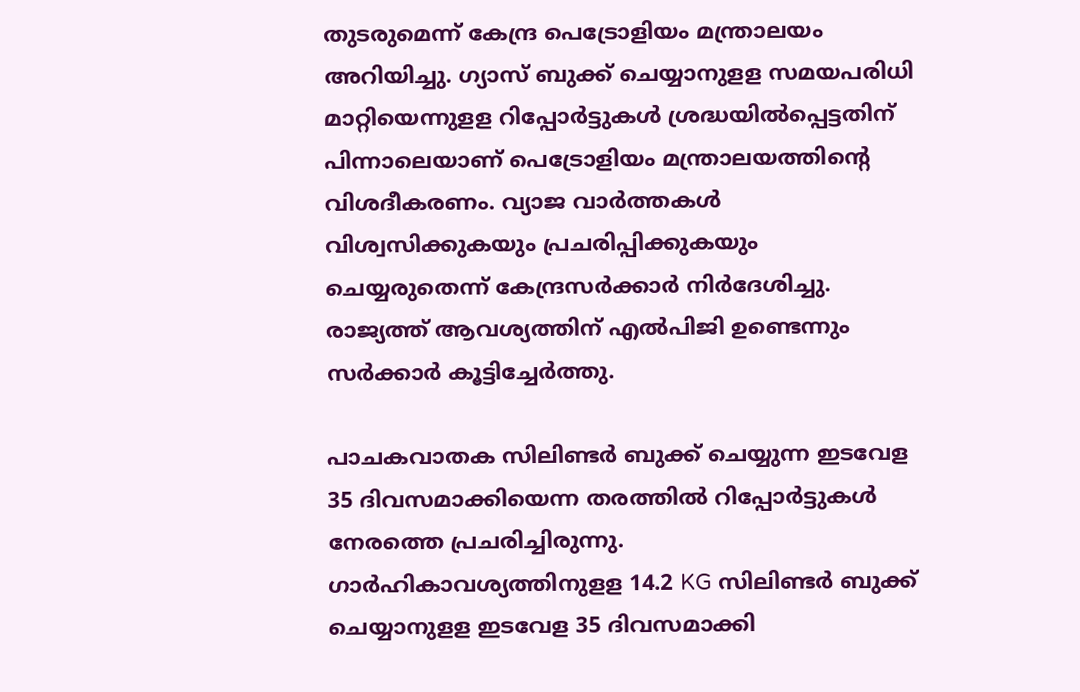തുടരുമെന്ന് കേന്ദ്ര പെട്രോളിയം മന്ത്രാലയം അറിയിച്ചു. ഗ്യാസ് ബുക്ക് ചെയ്യാനുളള സമയപരിധി മാറ്റിയെന്നുളള റിപ്പോര്‍ട്ടുകള്‍ ശ്രദ്ധയില്‍പ്പെട്ടതിന് പിന്നാലെയാണ് പെട്രോളിയം മന്ത്രാലയത്തിന്റെ വിശദീകരണം. വ്യാജ വാര്‍ത്തകള്‍ വിശ്വസിക്കുകയും പ്രചരിപ്പിക്കുകയും ചെയ്യരുതെന്ന് കേന്ദ്രസര്‍ക്കാര്‍ നിര്‍ദേശിച്ചു. രാജ്യത്ത് ആവശ്യത്തിന് എല്‍പിജി ഉണ്ടെന്നും സര്‍ക്കാര്‍ കൂട്ടിച്ചേര്‍ത്തു.

പാചകവാതക സിലിണ്ടര്‍ ബുക്ക് ചെയ്യുന്ന ഇടവേള 35 ദിവസമാക്കിയെന്ന തരത്തിൽ റിപ്പോർട്ടുകൾ നേരത്തെ പ്രചരിച്ചിരുന്നു. ഗാര്‍ഹികാവശ്യത്തിനുളള 14.2 KG സിലിണ്ടര്‍ ബുക്ക് ചെയ്യാനുളള ഇടവേള 35 ദിവസമാക്കി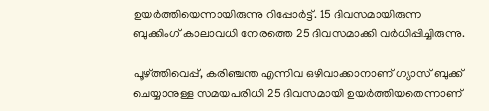ഉയര്‍ത്തിയെന്നായിരുന്നു റിപ്പോർട്ട്. 15 ദിവസമായിരുന്ന ബുക്കിംഗ് കാലാവധി നേരത്തെ 25 ദിവസമാക്കി വര്‍ധിപ്പിച്ചിരുന്നു.

പൂഴ്ത്തിവെപ്പ്, കരിഞ്ചന്ത എന്നിവ ഒഴിവാക്കാനാണ് ഗ്യാസ് ബുക്ക് ചെയ്യാനുള്ള സമയപരിധി 25 ദിവസമായി ഉയര്‍ത്തിയതെന്നാണ്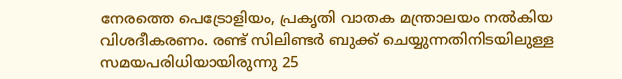നേരത്തെ പെട്രോളിയം, പ്രകൃതി വാതക മന്ത്രാലയം നൽകിയ വിശദീകരണം. രണ്ട് സിലിണ്ടര്‍ ബുക്ക് ചെയ്യുന്നതിനിടയിലുള്ള സമയപരിധിയായിരുന്നു 25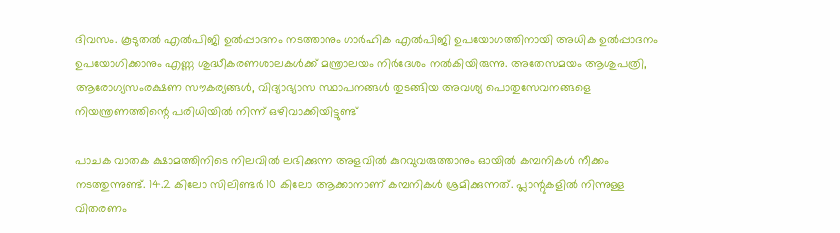ദിവസം. കൂടുതല്‍ എല്‍പിജി ഉല്‍പ്പാദനം നടത്താനും ഗാര്‍ഹിക എല്‍പിജി ഉപയോഗത്തിനായി അധിക ഉല്‍പ്പാദനം ഉപയോഗിക്കാനും എണ്ണ ശുദ്ധീകരണശാലകള്‍ക്ക് മന്ത്രാലയം നിര്‍ദേശം നല്‍കിയിരുന്നു. അതേസമയം ആശുപത്രി, ആരോഗ്യസംരക്ഷണ സൗകര്യങ്ങള്‍, വിദ്യാഭ്യാസ സ്ഥാപനങ്ങള്‍ തുടങ്ങിയ അവശ്യ പൊതുസേവനങ്ങളെ നിയന്ത്രണത്തിന്റെ പരിധിയില്‍ നിന്ന് ഒഴിവാക്കിയിട്ടുണ്ട്

പാചക വാതക ക്ഷാമത്തിനിടെ നിലവില്‍ ലഭിക്കുന്ന അളവില്‍ കുറവുവരുത്താനും ഓയില്‍ കമ്പനികൾ നീക്കം നടത്തുന്നുണ്ട്. 14.2 കിലോ സിലിണ്ടര്‍ 10 കിലോ ആക്കാനാണ് കമ്പനികള്‍ ശ്രമിക്കുന്നത്. പ്ലാന്റുകളില്‍ നിന്നുള്ള വിതരണം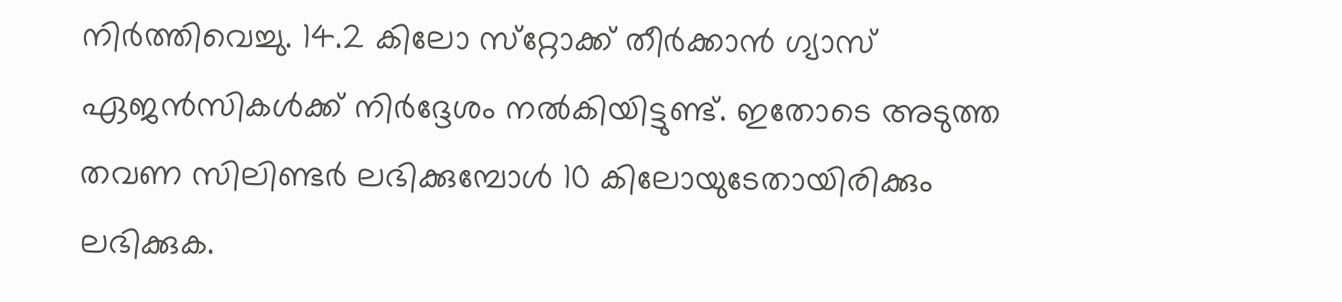നിര്‍ത്തിവെച്ചു. 14.2 കിലോ സ്‌റ്റോക്ക് തീര്‍ക്കാന്‍ ഗ്യാസ് ഏജന്‍സികള്‍ക്ക് നിര്‍ദ്ദേശം നല്‍കിയിട്ടുണ്ട്. ഇതോടെ അടുത്ത തവണ സിലിണ്ടര്‍ ലഭിക്കുമ്പോള്‍ 10 കിലോയുടേതായിരിക്കും ലഭിക്കുക.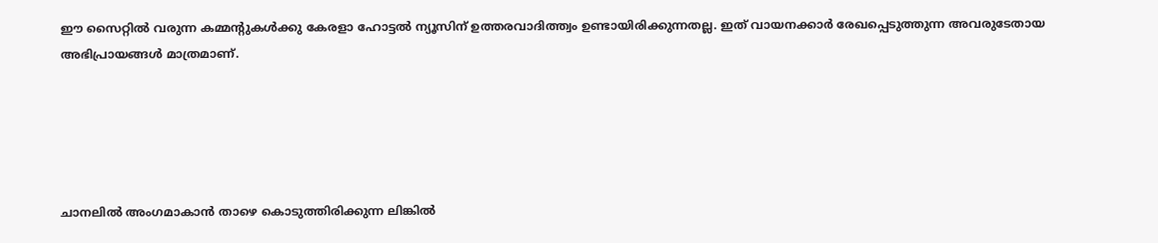ഈ സൈറ്റിൽ വരുന്ന കമ്മന്റുകൾക്കു കേരളാ ഹോട്ടൽ ന്യൂസിന് ഉത്തരവാദിത്ത്വം ഉണ്ടായിരിക്കുന്നതല്ല. ഇത് വായനക്കാർ രേഖപ്പെടുത്തുന്ന അവരുടേതായ അഭിപ്രായങ്ങൾ മാത്രമാണ്.





ചാനലിൽ അംഗമാകാൻ താഴെ കൊടുത്തിരിക്കുന്ന ലിങ്കിൽ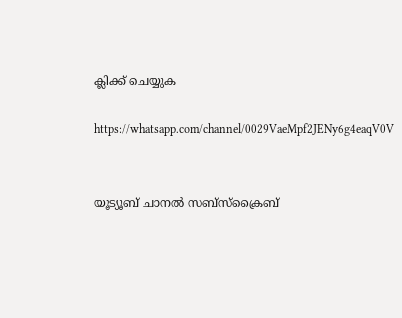ക്ലിക്ക് ചെയ്യുക

https://whatsapp.com/channel/0029VaeMpf2JENy6g4eaqV0V


യൂട്യൂബ് ചാനൽ സബ്സ്ക്രൈബ്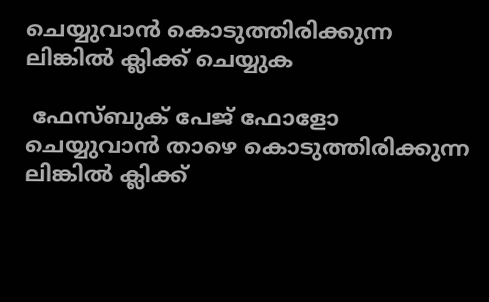ചെയ്യുവാൻ കൊടുത്തിരിക്കുന്ന ലിങ്കിൽ ക്ലിക്ക് ചെയ്യുക

 ഫേസ്ബുക് പേജ് ഫോളോ ചെയ്യുവാൻ താഴെ കൊടുത്തിരിക്കുന്ന ലിങ്കിൽ ക്ലിക്ക്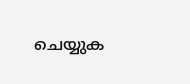ചെയ്യുക